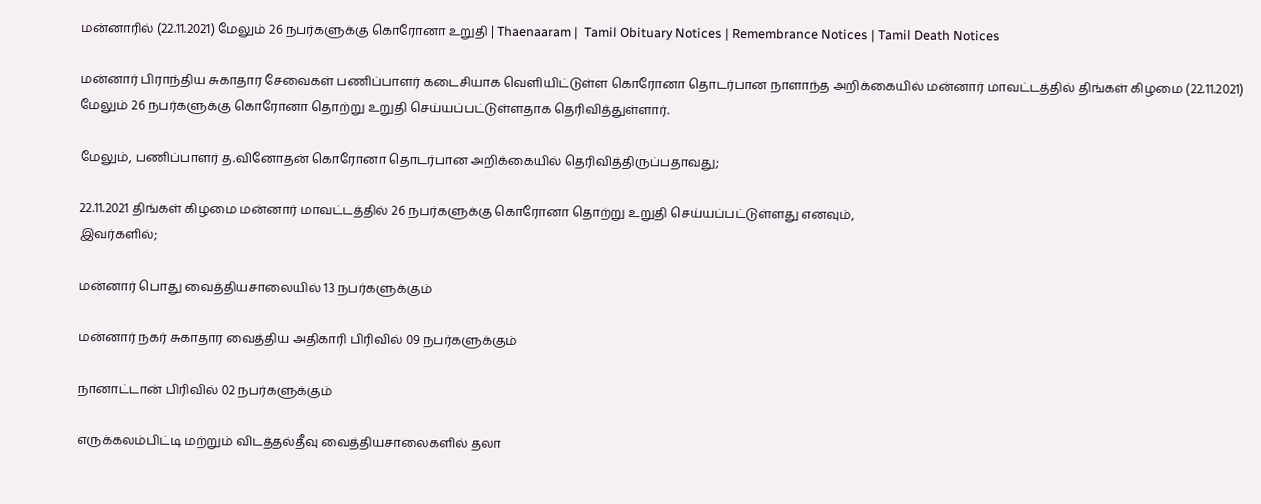மன்னாரில் (22.11.2021) மேலும் 26 நபர்களுக்கு கொரோனா உறுதி | Thaenaaram |  Tamil Obituary Notices | Remembrance Notices | Tamil Death Notices

மன்னார் பிராந்திய சுகாதார சேவைகள் பணிப்பாளர் கடைசியாக வெளியிட்டுள்ள கொரோனா தொடர்பான நாளாந்த அறிக்கையில் மன்னார் மாவட்டத்தில் திங்கள் கிழமை (22.11.2021) மேலும் 26 நபர்களுக்கு கொரோனா தொற்று உறுதி செய்யப்பட்டுள்ளதாக தெரிவித்துள்ளார்.

மேலும், பணிப்பாளர் த.வினோதன் கொரோனா தொடர்பான அறிக்கையில் தெரிவித்திருப்பதாவது;

22.11.2021 திங்கள் கிழமை மன்னார் மாவட்டத்தில் 26 நபர்களுக்கு கொரோனா தொற்று உறுதி செய்யப்பட்டுள்ளது எனவும்,
இவர்களில்;

மன்னார் பொது வைத்தியசாலையில் 13 நபர்களுக்கும்

மன்னார் நகர் சுகாதார வைத்திய அதிகாரி பிரிவில் 09 நபர்களுக்கும்

நானாட்டான் பிரிவில் 02 நபர்களுக்கும்

எருக்கலம்பிட்டி மற்றும் விடத்தல்தீவு வைத்தியசாலைகளில் தலா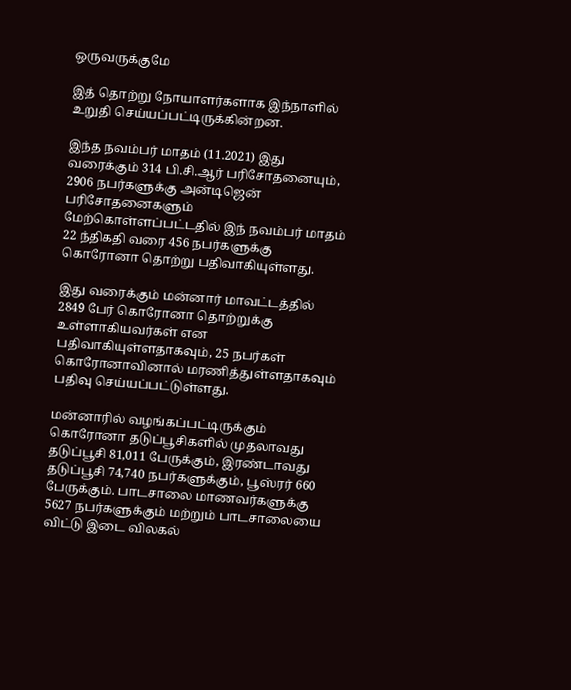ஒருவருக்குமே

இத் தொற்று நோயாளர்களாக இந்நாளில் உறுதி செய்யப்பட்டிருக்கின்றன.

இந்த நவம்பர் மாதம் (11.2021) இது வரைக்கும் 314 பி.சி.ஆர் பரிசோதனையும், 2906 நபர்களுக்கு அன்டிஜென் பரிசோதனைகளும் மேற்கொள்ளப்பட்டதில் இந் நவம்பர் மாதம் 22 ந்திகதி வரை 456 நபர்களுக்கு கொரோனா தொற்று பதிவாகியுள்ளது.

இது வரைக்கும் மன்னார் மாவட்டத்தில் 2849 பேர் கொரோனா தொற்றுக்கு உள்ளாகியவர்கள் என பதிவாகியுள்ளதாகவும், 25 நபர்கள் கொரோனாவினால் மரணித்துள்ளதாகவும் பதிவு செய்யப்பட்டுள்ளது.

மன்னாரில் வழங்கப்பட்டிருக்கும் கொரோனா தடுப்பூசிகளில் முதலாவது தடுப்பூசி 81,011 பேருக்கும், இரண்டாவது தடுப்பூசி 74,740 நபர்களுக்கும், பூஸ்ரர் 660 பேருக்கும். பாடசாலை மாணவர்களுக்கு 5627 நபர்களுக்கும் மற்றும் பாடசாலையை விட்டு இடை விலகல்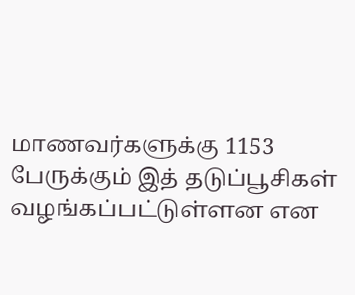மாணவர்களுக்கு 1153 பேருக்கும் இத் தடுப்பூசிகள் வழங்கப்பட்டுள்ளன என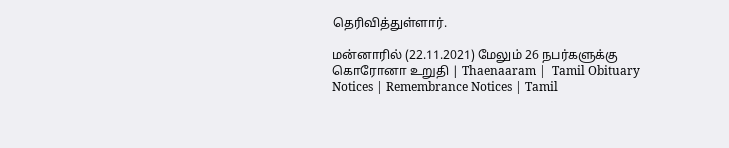தெரிவித்துள்ளார்.

மன்னாரில் (22.11.2021) மேலும் 26 நபர்களுக்கு கொரோனா உறுதி | Thaenaaram |  Tamil Obituary Notices | Remembrance Notices | Tamil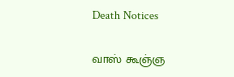Death Notices

வாஸ் கூஞ்ஞ